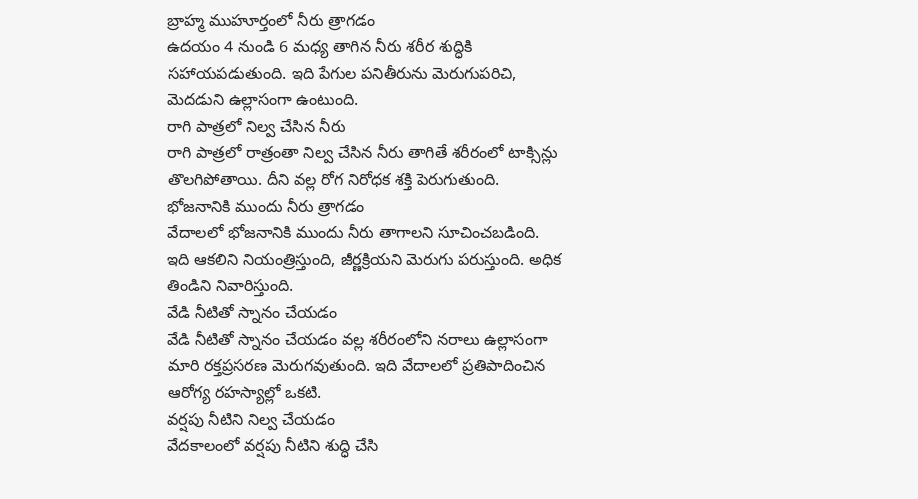బ్రాహ్మ ముహూర్తంలో నీరు త్రాగడం
ఉదయం 4 నుండి 6 మధ్య తాగిన నీరు శరీర శుద్ధికి సహాయపడుతుంది. ఇది పేగుల పనితీరును మెరుగుపరిచి, మెదడుని ఉల్లాసంగా ఉంటుంది.
రాగి పాత్రలో నిల్వ చేసిన నీరు
రాగి పాత్రలో రాత్రంతా నిల్వ చేసిన నీరు తాగితే శరీరంలో టాక్సిన్లు తొలగిపోతాయి. దీని వల్ల రోగ నిరోధక శక్తి పెరుగుతుంది.
భోజనానికి ముందు నీరు త్రాగడం
వేదాలలో భోజనానికి ముందు నీరు తాగాలని సూచించబడింది. ఇది ఆకలిని నియంత్రిస్తుంది, జీర్ణక్రియని మెరుగు పరుస్తుంది. అధిక తిండిని నివారిస్తుంది.
వేడి నీటితో స్నానం చేయడం
వేడి నీటితో స్నానం చేయడం వల్ల శరీరంలోని నరాలు ఉల్లాసంగా మారి రక్తప్రసరణ మెరుగవుతుంది. ఇది వేదాలలో ప్రతిపాదించిన ఆరోగ్య రహస్యాల్లో ఒకటి.
వర్షపు నీటిని నిల్వ చేయడం
వేదకాలంలో వర్షపు నీటిని శుద్ధి చేసి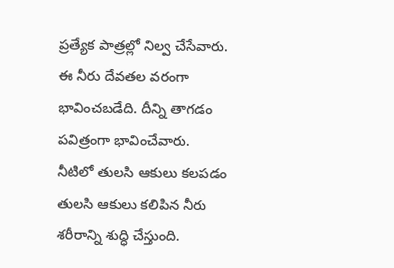ప్రత్యేక పాత్రల్లో నిల్వ చేసేవారు. ఈ నీరు దేవతల వరంగా భావించబడేది. దీన్ని తాగడం పవిత్రంగా భావించేవారు.
నీటిలో తులసి ఆకులు కలపడం
తులసి ఆకులు కలిపిన నీరు శరీరాన్ని శుద్ధి చేస్తుంది.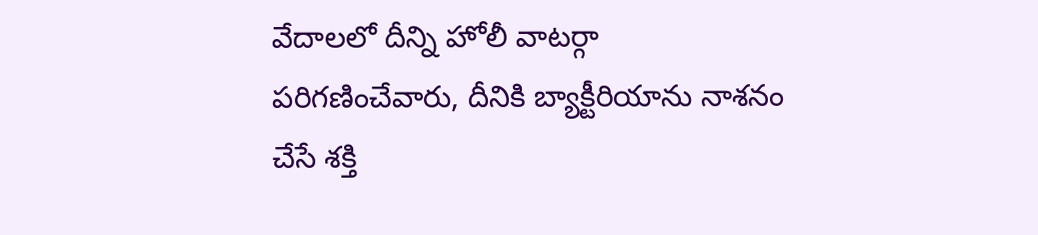వేదాలలో దీన్ని హోలీ వాటర్గా పరిగణించేవారు, దీనికి బ్యాక్టీరియాను నాశనం చేసే శక్తి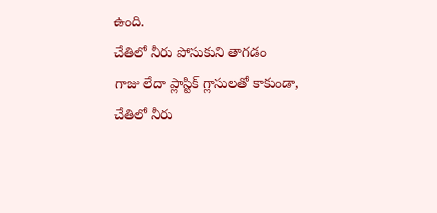ఉంది.
చేతిలో నీరు పోసుకుని తాగడం
గాజు లేదా ప్లాస్టిక్ గ్లాసులతో కాకుండా, చేతిలో నీరు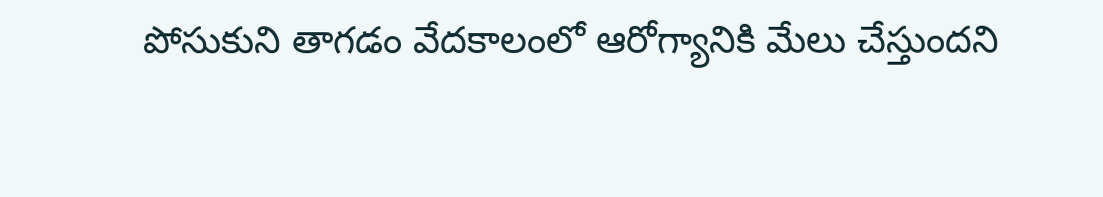పోసుకుని తాగడం వేదకాలంలో ఆరోగ్యానికి మేలు చేస్తుందని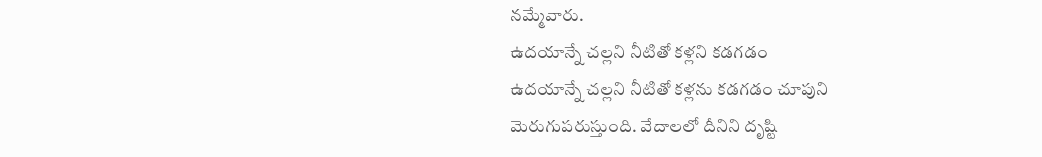నమ్మేవారు.
ఉదయాన్నే చల్లని నీటితో కళ్లని కడగడం
ఉదయాన్నే చల్లని నీటితో కళ్లను కడగడం చూపుని మెరుగుపరుస్తుంది. వేదాలలో దీనిని దృష్టి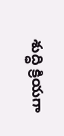శుద్ధి క్రియగా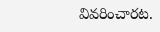వివరించారట.